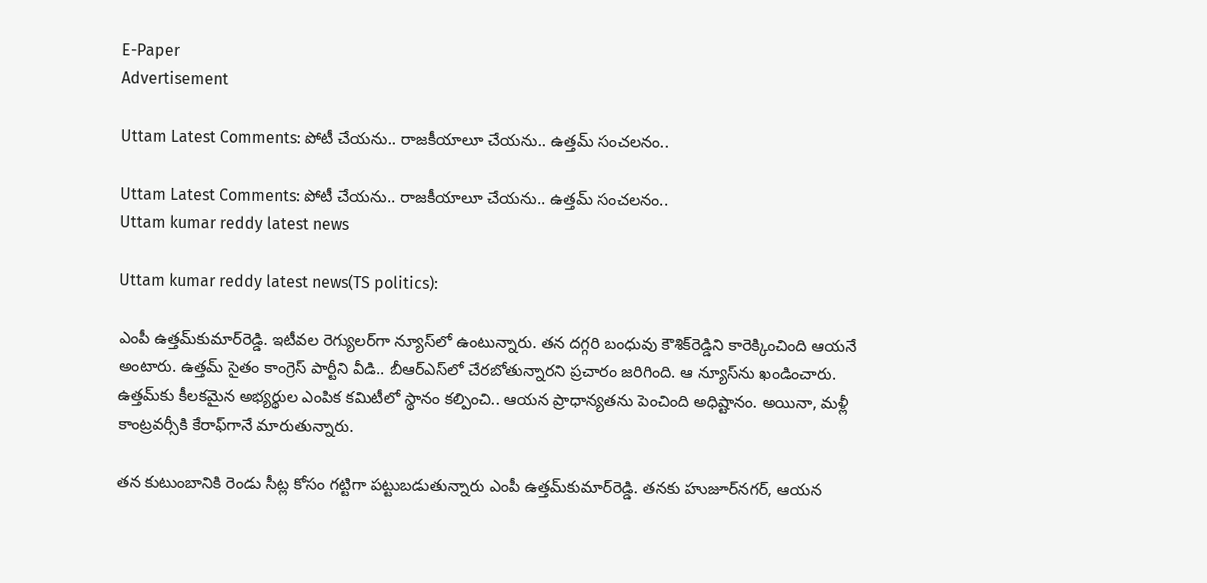E-Paper
Advertisement

Uttam Latest Comments: పోటీ చేయను.. రాజకీయాలూ చేయను.. ఉత్తమ్ సంచలనం..

Uttam Latest Comments: పోటీ చేయను.. రాజకీయాలూ చేయను.. ఉత్తమ్ సంచలనం..
Uttam kumar reddy latest news

Uttam kumar reddy latest news(TS politics):

ఎంపీ ఉత్తమ్‌కుమార్‌రెడ్డి. ఇటీవల రెగ్యులర్‌గా న్యూస్‌లో ఉంటున్నారు. తన దగ్గరి బంధువు కౌశిక్‌రెడ్డిని కారెక్కించింది ఆయనే అంటారు. ఉత్తమ్ సైతం కాంగ్రెస్ పార్టీని వీడి.. బీఆర్ఎస్‌లో చేరబోతున్నారని ప్రచారం జరిగింది. ఆ న్యూస్‌ను ఖండించారు. ఉత్తమ్‌కు కీలకమైన అభ్యర్థుల ఎంపిక కమిటీలో స్థానం కల్పించి.. ఆయన ప్రాధాన్యతను పెంచింది అధిష్టానం. అయినా, మళ్లీ కాంట్రవర్సీకి కేరాఫ్‌గానే మారుతున్నారు.

తన కుటుంబానికి రెండు సీట్ల కోసం గట్టిగా పట్టుబడుతున్నారు ఎంపీ ఉత్తమ్‌కుమార్‌రెడ్డి. తనకు హుజూర్‌నగర్, ఆయన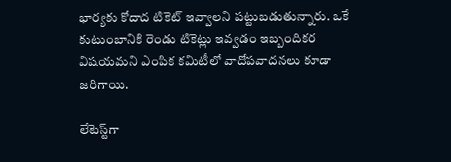భార్యకు కోదాద టికెట్ ఇవ్వాలని పట్టుబడుతున్నారు. ఒకే కుటుంబానికి రెండు టికెట్లు ఇవ్వడం ఇబ్బందికర విషయమని ఎంపిక కమిటీలో వాదోపవాదనలు కూడా జరిగాయి.

లేటెస్ట్‌గా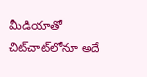మీడియాతో చిట్‌చాట్‌లోనూ అదే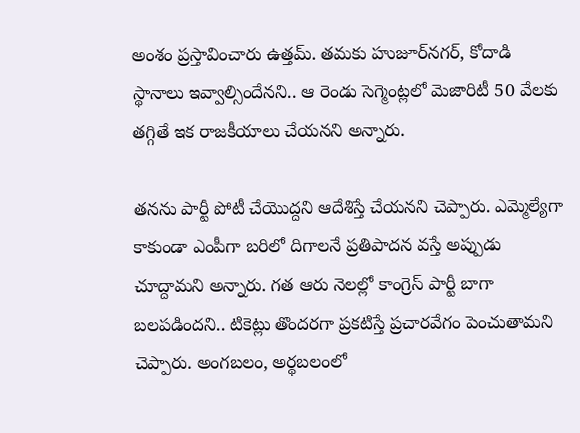అంశం ప్రస్తావించారు ఉత్తమ్. తమకు హుజూర్‌నగర్, కోదాడి స్థానాలు ఇవ్వాల్సిందేనని.. ఆ రెండు సెగ్మెంట్లలో మెజారిటీ 50 వేలకు తగ్గితే ఇక రాజకీయాలు చేయనని అన్నారు.

తనను పార్టీ పోటీ చేయొద్దని ఆదేశిస్తే చేయనని చెప్పారు. ఎమ్మెల్యేగా కాకుండా ఎంపీగా బరిలో దిగాలనే ప్రతిపాదన వస్తే అప్పుడు చూద్దామని అన్నారు. గత ఆరు నెలల్లో కాంగ్రెస్ పార్టీ బాగా బలపడిందని.. టికెట్లు తొందరగా ప్రకటిస్తే ప్రచారవేగం పెంచుతామని చెప్పారు. అంగబలం, అర్థబలంలో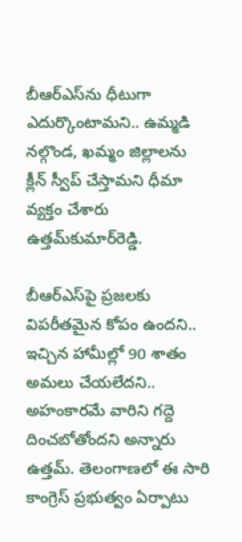బీఆర్‌ఎస్‌ను ధీటుగా ఎదుర్కొంటామని.. ఉమ్మడి నల్గొండ, ఖమ్మం జిల్లాలను క్లీన్ స్వీప్ చేస్తామని ధీమా వ్యక్తం చేశారు ఉత్తమ్‌కుమార్‌రెడ్డి.

బీఆర్ఎస్‌పై ప్రజలకు విపరీతమైన కోపం ఉందని.. ఇచ్చిన హామీల్లో 90 శాతం అమలు చేయలేదని.. అహంకారమే వారిని గద్దె దించబోతోందని అన్నారు ఉత్తమ్. తెలంగాణలో ఈ సారి కాంగ్రెస్‌ ప్రభుత్వం ఏర్పాటు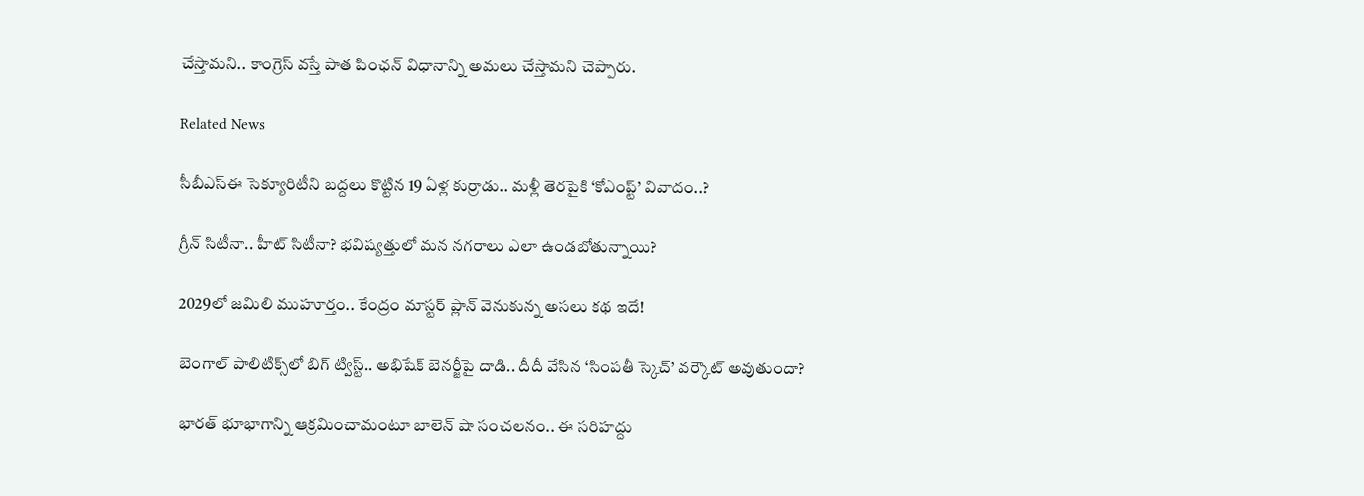చేస్తామని.. కాంగ్రెస్‌ వస్తే పాత పింఛన్‌ విధానాన్ని అమలు చేస్తామని చెప్పారు.

Related News

సీబీఎస్‌ఈ సెక్యూరిటీని బద్దలు కొట్టిన 19 ఏళ్ల కుర్రాడు.. మళ్లీ తెరపైకి ‘కోఎంప్ట్’ వివాదం..?

గ్రీన్ సిటీనా.. హీట్ సిటీనా? భవిష్యత్తులో మన నగరాలు ఎలా ఉండబోతున్నాయి?

2029లో జమిలి ముహూర్తం.. కేంద్రం మాస్టర్ ప్లాన్ వెనుకున్న అసలు కథ ఇదే!

బెంగాల్ పాలిటిక్స్‌లో బిగ్ ట్విస్ట్.. అభిషేక్ బెనర్జీపై దాడి.. దీదీ వేసిన ‘సింపతీ స్కెచ్’ వర్కౌట్ అవుతుందా?

భారత్ భూభాగాన్ని ఆక్రమించామంటూ బాలెన్ షా సంచలనం.. ఈ సరిహద్దు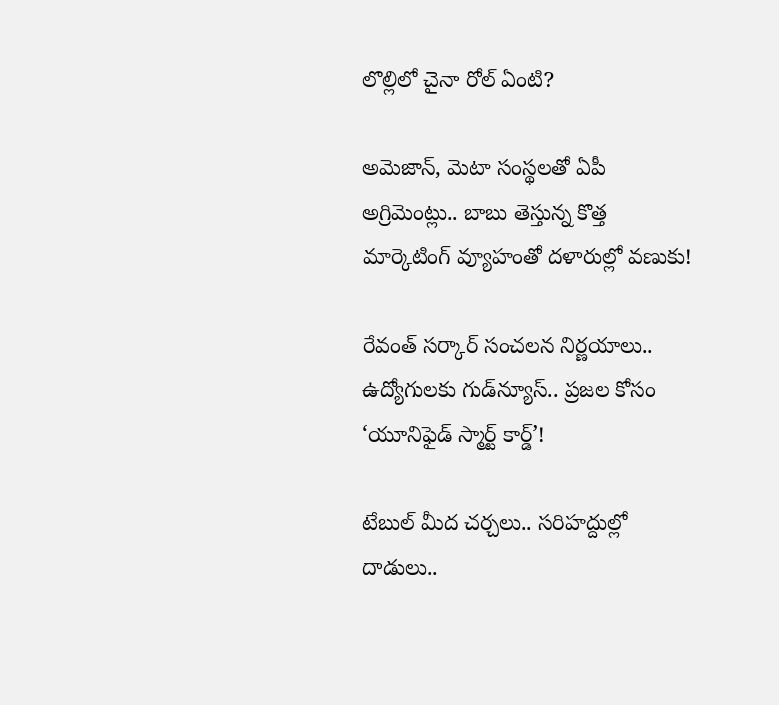లొల్లిలో చైనా రోల్ ఏంటి?

అమెజాన్, మెటా సంస్థలతో ఏపీ అగ్రిమెంట్లు.. బాబు తెస్తున్న కొత్త మార్కెటింగ్ వ్యూహంతో దళారుల్లో వణుకు!

రేవంత్ సర్కార్ సంచలన నిర్ణయాలు.. ఉద్యోగులకు గుడ్‌న్యూస్.. ప్రజల కోసం ‘యూనిఫైడ్ స్మార్ట్ కార్డ్’!

టేబుల్ మీద చర్చలు.. సరిహద్దుల్లో దాడులు..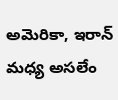అమెరికా, ఇరాన్ మధ్య అసలేం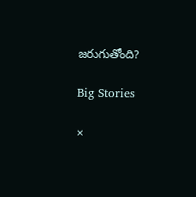జరుగుతోంది?

Big Stories

×